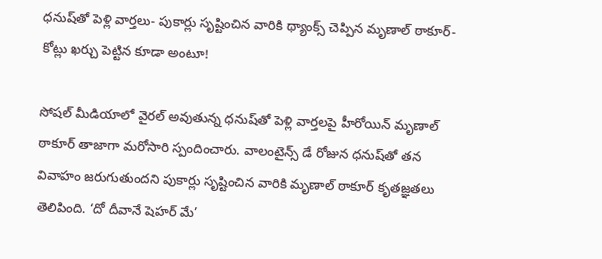ధనుష్‌తో పెళ్లి వార్తలు- పుకార్లు సృష్టించిన వారికి థ్యాంక్స్ చెప్పిన మృణాల్ ఠాకూర్- కోట్లు ఖర్చు పెట్టిన కూడా అంటూ!

సోషల్ మీడియాలో వైరల్ అవుతున్న ధనుష్‌తో పెళ్లి వార్తలపై హీరోయిన్ మృణాల్ ఠాకూర్ తాజాగా మరోసారి స్పందించారు. వాలంటైన్స్ డే రోజున ధనుష్‌తో తన వివాహం జరుగుతుందని పుకార్లు సృష్టించిన వారికి మృణాల్ ఠాకూర్ కృతజ్ఞతలు తెలిపింది. ‘దో దీవానే షెహర్ మే’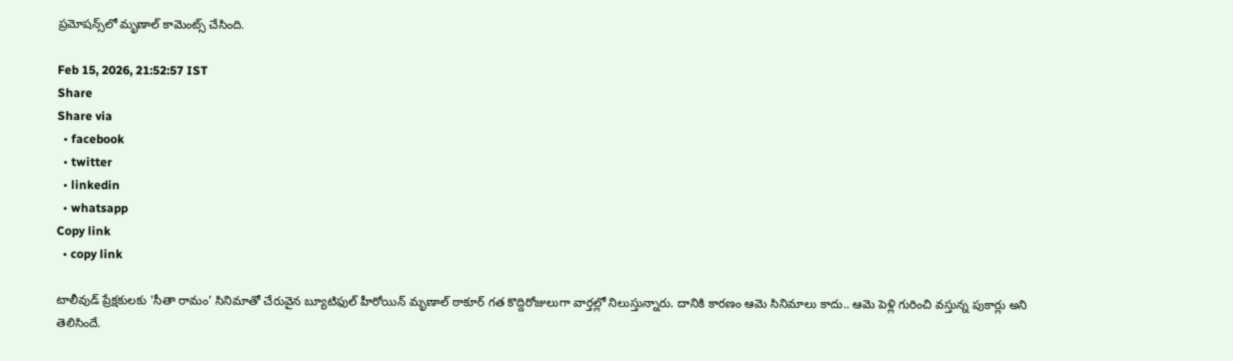ప్రమోషన్స్‌లో మృణాల్ కామెంట్స్ చేసింది.

Feb 15, 2026, 21:52:57 IST
Share
Share via
  • facebook
  • twitter
  • linkedin
  • whatsapp
Copy link
  • copy link

టాలీవుడ్ ప్రేక్షకులకు 'సీతా రామం' సినిమాతో చేరువైన బ్యూటిఫుల్ హీరోయిన్ మృణాల్ ఠాకూర్ గత కొద్దిరోజులుగా వార్తల్లో నిలుస్తున్నారు. దానికి కారణం ఆమె సినిమాలు కాదు.. ఆమె పెళ్లి గురించి వస్తున్న పుకార్లు అని తెలిసిందే.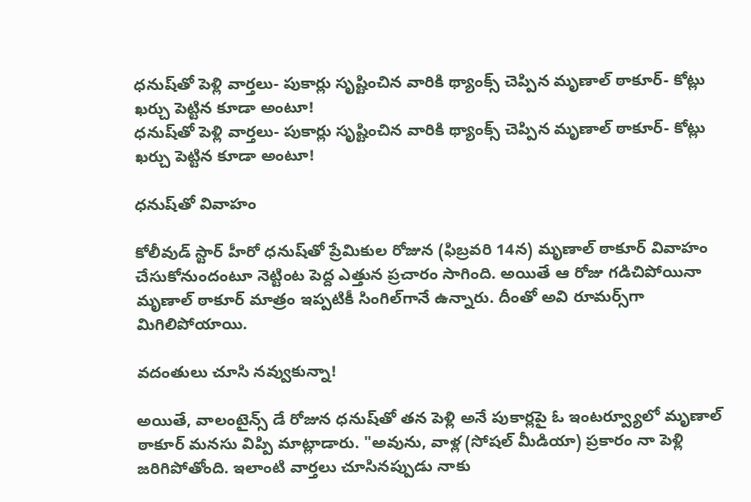ధనుష్‌తో పెళ్లి వార్తలు- పుకార్లు సృష్టించిన వారికి థ్యాంక్స్ చెప్పిన మృణాల్ ఠాకూర్- కోట్లు ఖర్చు పెట్టిన కూడా అంటూ!
ధనుష్‌తో పెళ్లి వార్తలు- పుకార్లు సృష్టించిన వారికి థ్యాంక్స్ చెప్పిన మృణాల్ ఠాకూర్- కోట్లు ఖర్చు పెట్టిన కూడా అంటూ!

ధనుష్‌తో వివాహం

కోలీవుడ్ స్టార్ హీరో ధనుష్‌తో ప్రేమికుల రోజున (ఫిబ్రవరి 14న) మృణాల్ ఠాకూర్ వివాహం చేసుకోనుందంటూ నెట్టింట పెద్ద ఎత్తున ప్రచారం సాగింది. అయితే ఆ రోజు గడిచిపోయినా మృణాల్ ఠాకూర్ మాత్రం ఇప్పటికీ సింగిల్‌గానే ఉన్నారు. దీంతో అవి రూమర్స్‌గా మిగిలిపోయాయి.

వదంతులు చూసి నవ్వుకున్నా!

అయితే, వాలంటైన్స్ డే రోజున ధనుష్‌తో తన పెళ్లి అనే పుకార్లపై ఓ ఇంటర్వ్యూలో మృణాల్ ఠాకూర్ మనసు విప్పి మాట్లాడారు. "అవును, వాళ్ల (సోషల్ మీడియా) ప్రకారం నా పెళ్లి జరిగిపోతోంది. ఇలాంటి వార్తలు చూసినప్పుడు నాకు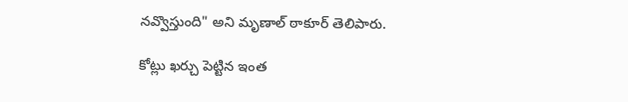నవ్వొస్తుంది" అని మృణాల్ ఠాకూర్ తెలిపారు.

కోట్లు ఖర్చు పెట్టిన ఇంత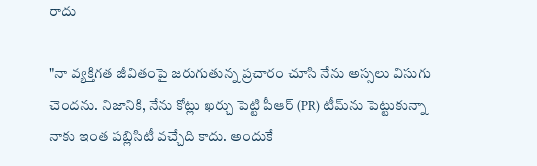రాదు

"నా వ్యక్తిగత జీవితంపై జరుగుతున్న ప్రచారం చూసి నేను అస్సలు విసుగు చెందను. నిజానికి, నేను కోట్లు ఖర్చు పెట్టి పీఆర్ (PR) టీమ్‌ను పెట్టుకున్నా నాకు ఇంత పబ్లిసిటీ వచ్చేది కాదు. అందుకే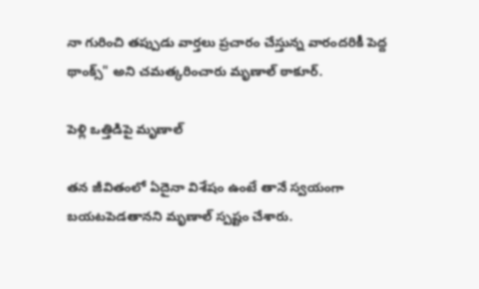నా గురించి తప్పుడు వార్తలు ప్రచారం చేస్తున్న వారందరికీ పెద్ద థాంక్స్" అని చమత్కరించారు మృణాల్ ఠాకూర్.

పెళ్లి ఒత్తిడిపై మృణాల్

తన జీవితంలో ఏదైనా విశేషం ఉంటే తానే స్వయంగా బయటపెడతానని మృణాల్ స్పష్టం చేశారు.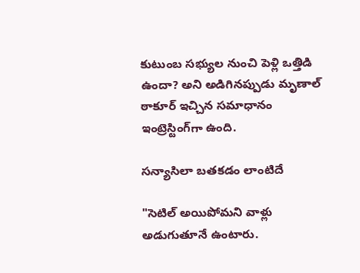కుటుంబ సభ్యుల నుంచి పెళ్లి ఒత్తిడి ఉందా? అని అడిగినప్పుడు మృణాల్ ఠాకూర్ ఇచ్చిన సమాధానం ఇంట్రెస్టింగ్‌గా ఉంది.

సన్యాసిలా బతకడం లాంటిదే

"సెటిల్ అయిపోమని వాళ్లు అడుగుతూనే ఉంటారు.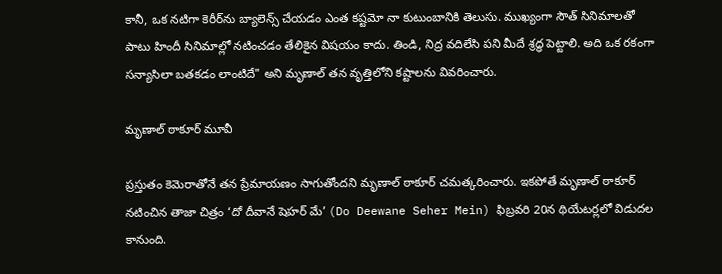కానీ, ఒక నటిగా కెరీర్‌ను బ్యాలెన్స్ చేయడం ఎంత కష్టమో నా కుటుంబానికి తెలుసు. ముఖ్యంగా సౌత్ సినిమాలతో పాటు హిందీ సినిమాల్లో నటించడం తేలికైన విషయం కాదు. తిండి, నిద్ర వదిలేసి పని మీదే శ్రద్ధ పెట్టాలి. అది ఒక రకంగా సన్యాసిలా బతకడం లాంటిదే" అని మృణాల్ తన వృత్తిలోని కష్టాలను వివరించారు.

మృణాల్ ఠాకూర్ మూవీ

ప్రస్తుతం కెమెరాతోనే తన ప్రేమాయణం సాగుతోందని మృణాల్ ఠాకూర్ చమత్కరించారు. ఇకపోతే మృణాల్ ఠాకూర్ నటించిన తాజా చిత్రం ‘దో దీవానే షెహర్ మే’ (Do Deewane Seher Mein) ఫిబ్రవరి 20న థియేటర్లలో విడుదల కానుంది.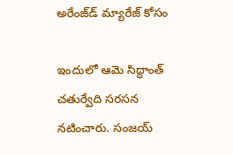అరేంజ్‌డ్ మ్యారేజ్ కోసం

ఇందులో ఆమె సిద్ధాంత్ చతుర్వేది సరసన నటించారు. సంజయ్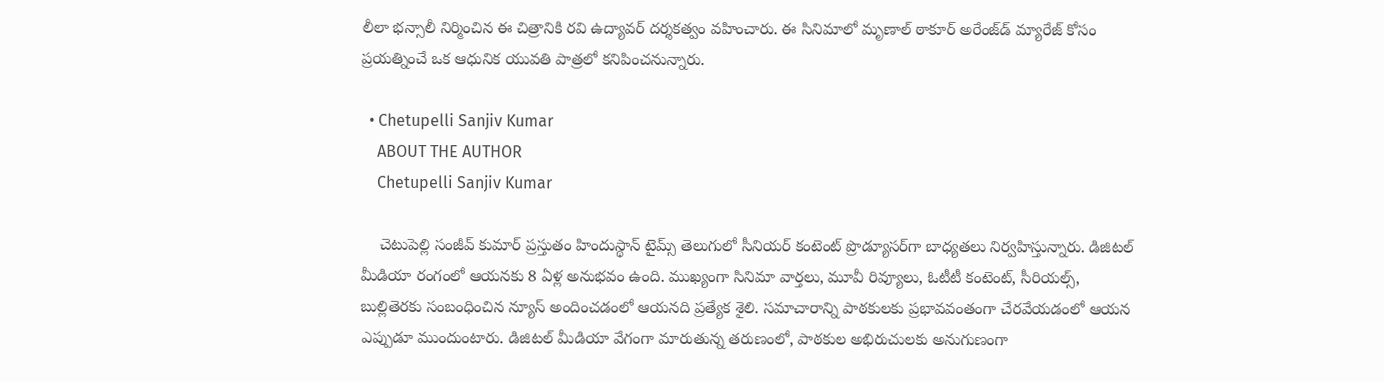లీలా భన్సాలీ నిర్మించిన ఈ చిత్రానికి రవి ఉద్యావర్ దర్శకత్వం వహించారు. ఈ సినిమాలో మృణాల్ ఠాకూర్ అరేంజ్‌డ్ మ్యారేజ్ కోసం ప్రయత్నించే ఒక ఆధునిక యువతి పాత్రలో కనిపించనున్నారు.

  • Chetupelli Sanjiv Kumar
    ABOUT THE AUTHOR
    Chetupelli Sanjiv Kumar

    చెటుపెల్లి సంజీవ్ కుమార్ ప్రస్తుతం హిందుస్థాన్ టైమ్స్ తెలుగులో సీనియర్ కంటెంట్ ప్రొడ్యూసర్‌గా బాధ్యతలు నిర్వహిస్తున్నారు. డిజిటల్ మీడియా రంగంలో ఆయనకు 8 ఏళ్ల అనుభవం ఉంది. ముఖ్యంగా సినిమా వార్తలు, మూవీ రివ్యూలు, ఓటీటీ కంటెంట్, సీరియల్స్, బుల్లితెరకు సంబంధించిన న్యూస్ అందించడంలో ఆయనది ప్రత్యేక శైలి. సమాచారాన్ని పాఠకులకు ప్రభావవంతంగా చేరవేయడంలో ఆయన ఎప్పుడూ ముందుంటారు. డిజిటల్ మీడియా వేగంగా మారుతున్న తరుణంలో, పాఠకుల అభిరుచులకు అనుగుణంగా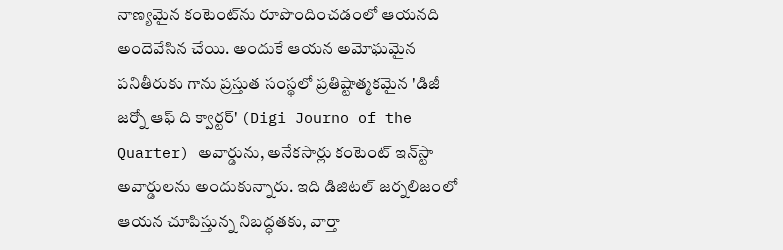నాణ్యమైన కంటెంట్‌ను రూపొందించడంలో ఆయనది అందెవేసిన చేయి. అందుకే ఆయన అమోఘమైన పనితీరుకు గాను ప్రస్తుత సంస్థలో ప్రతిష్టాత్మకమైన 'డిజీ జర్నో ఆఫ్ ది క్వార్టర్' (Digi Journo of the Quarter) అవార్డును, అనేకసార్లు కంటెంట్ ఇన్‌స్టా అవార్డులను అందుకున్నారు. ఇది డిజిటల్ జర్నలిజంలో ఆయన చూపిస్తున్న నిబద్ధతకు, వార్తా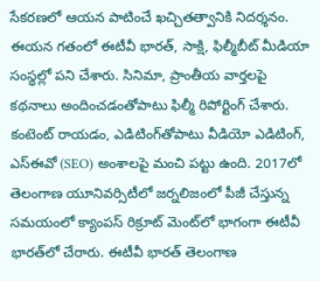సేకరణలో ఆయన పాటించే ఖచ్చితత్వానికి నిదర్శనం. ఈయన గతంలో ఈటీవీ భారత్, సాక్షి, ఫిల్మీబీట్ మీడియా సంస్థల్లో పని చేశారు. సినిమా, ప్రాంతీయ వార్తలపై కథనాలు అందించడంతోపాటు ఫిల్మీ రిపోర్టింగ్ చేశారు. కంటెంట్ రాయడం, ఎడిటింగ్‌తోపాటు వీడియో ఎడిటింగ్, ఎస్‌ఈవో (SEO) అంశాలపై మంచి పట్టు ఉంది. 2017లో తెలంగాణ యూనివర్సిటీలో జర్నలిజంలో పీజీ చేస్తున్న సమయంలో క్యాంపస్ రిక్రూట్ మెంట్‌లో భాగంగా ఈటీవీ భారత్‌లో చేరారు. ఈటీవీ భారత్ తెలంగాణ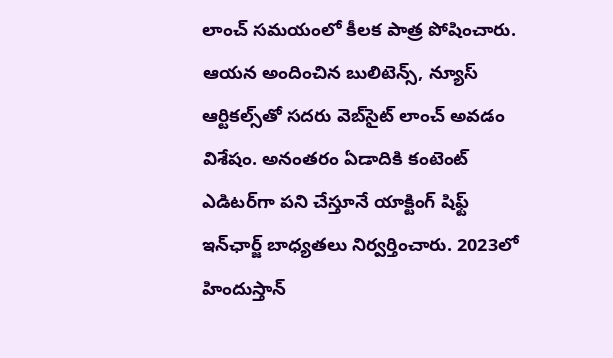లాంచ్ సమయంలో కీలక పాత్ర పోషించారు. ఆయన అందించిన బులిటెన్స్, న్యూస్ ఆర్టికల్స్‌తో సదరు వెబ్‌సైట్ లాంచ్ అవడం విశేషం. అనంతరం ఏడాదికి కంటెంట్ ఎడిటర్‌గా పని చేస్తూనే యాక్టింగ్ షిఫ్ట్ ఇన్‌ఛార్జ్ బాధ్యతలు నిర్వర్తించారు. 2023లో హిందుస్తాన్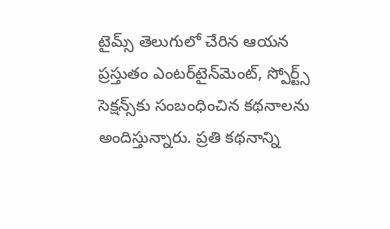టైమ్స్ తెలుగులో చేరిన ఆయన ప్రస్తుతం ఎంటర్‌టైన్‌మెంట్, స్పోర్ట్స్ సెక్షన్స్‌కు సంబంధించిన కథనాలను అందిస్తున్నారు. ప్రతి కథనాన్ని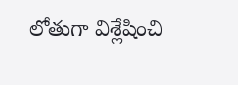లోతుగా విశ్లేషించి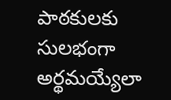పాఠకులకు సులభంగా అర్థమయ్యేలా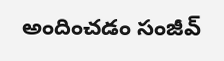అందించడం సంజీవ్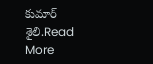కుమార్ శైలి.Read More